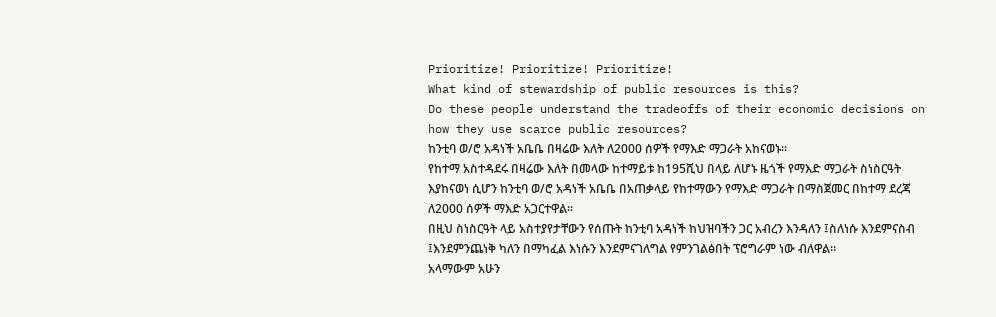Prioritize! Prioritize! Prioritize!
What kind of stewardship of public resources is this?
Do these people understand the tradeoffs of their economic decisions on how they use scarce public resources?
ከንቲባ ወ/ሮ አዳነች አቤቤ በዛሬው እለት ለ2000 ሰዎች የማእድ ማጋራት አከናወኑ፡፡
የከተማ አስተዳደሩ በዛሬው እለት በመላው ከተማይቱ ከ195ሺህ በላይ ለሆኑ ዜጎች የማእድ ማጋራት ስነስርዓት እያከናወነ ሲሆን ከንቲባ ወ/ሮ አዳነች አቤቤ በአጠቃላይ የከተማውን የማእድ ማጋራት በማስጀመር በከተማ ደረጃ ለ2000 ሰዎች ማእድ አጋርተዋል፡፡
በዚህ ስነስርዓት ላይ አስተያየታቸውን የሰጡት ከንቲባ አዳነች ከህዝባችን ጋር አብረን እንዳለን ፤ስለነሱ እንደምናስብ ፤እንደምንጨነቅ ካለን በማካፈል እነሱን እንደምናገለግል የምንገልፅበት ፕሮግራም ነው ብለዋል፡፡
አላማውም አሁን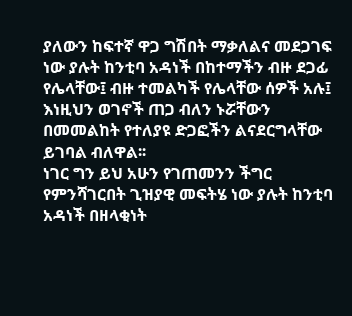ያለውን ከፍተኛ ዋጋ ግሽበት ማቃለልና መደጋገፍ ነው ያሉት ከንቲባ አዳነች በከተማችን ብዙ ደጋፊ የሌላቸው፤ ብዙ ተመልካች የሌላቸው ሰዎች አሉ፤ እነዚህን ወገኖች ጠጋ ብለን ኑሯቸውን በመመልከት የተለያዩ ድጋፎችን ልናደርግላቸው ይገባል ብለዋል፡፡
ነገር ግን ይህ አሁን የገጠመንን ችግር የምንሻገርበት ጊዝያዊ መፍትሄ ነው ያሉት ከንቲባ አዳነች በዘላቂነት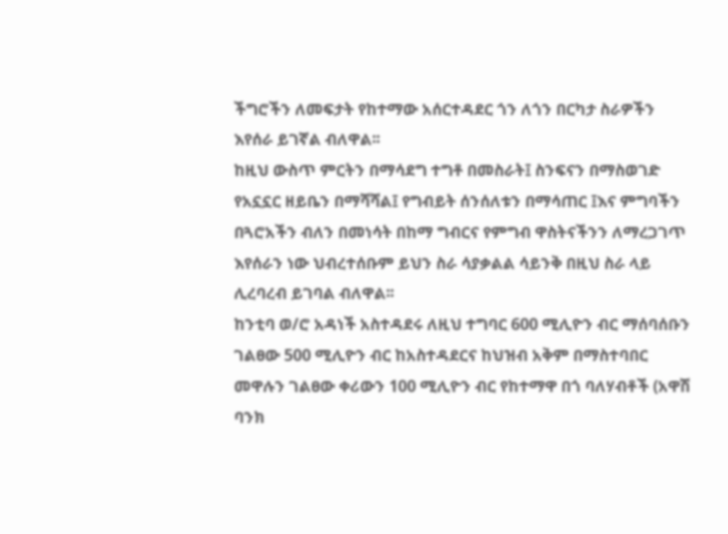ችግሮችን ለመፍታት የከተማው አሰርተዳደር ጎን ለጎን በርካታ ስራዎችን እየሰራ ይገኛል ብለዋል፡፡
ከዚህ ውስጥ ምርትን በማሳደግ ተግቶ በመስራት፤ ስንፍናን በማስወገድ የአኗኗር ዘይቤን በማሻሻል፤ የግብይት ሰንሰለቱን በማሳጠር ፤እና ምግባችን በጓሮአችን ብለን በመነሳት በከማ ግብርና የምግብ ዋስትናችንን ለማረጋገጥ እየሰራን ነው ህብረተሰቡም ይህን ስራ ሳያቃልል ሳይንቅ በዚህ ስራ ላይ ሊረባረብ ይገባል ብለዋል፡፡
ከንቲባ ወ/ሮ አዳነች አስተዳደሩ ለዚህ ተግባር 600 ሚሊዮን ብር ማሰባሰቡን ገልፀው 500 ሚሊዮን ብር ከአስተዳደርና ከህዝብ አቅም በማስተባበር መዋሉን ገልፀው ቀሪውን 100 ሚሊዮን ብር የከተማዋ በጎ ባለሃብቶች (አዋሽ ባንክ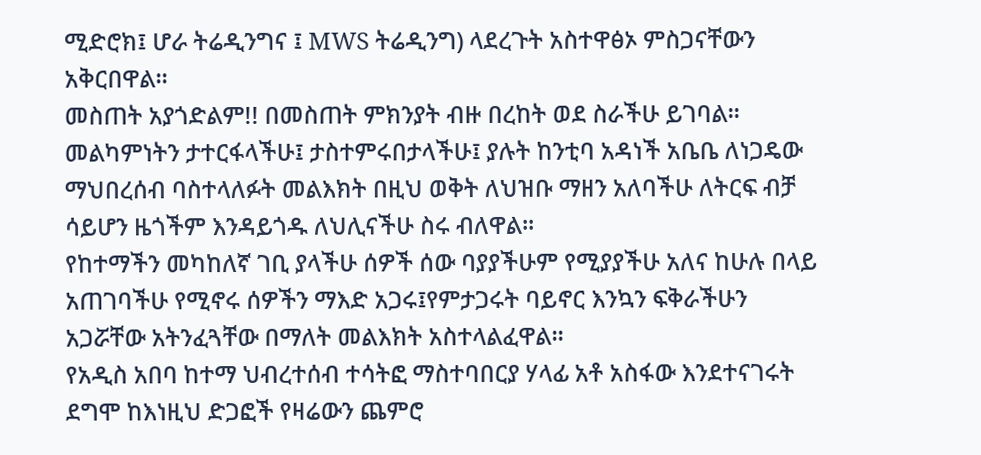ሚድሮክ፤ ሆራ ትሬዲንግና ፤ MWS ትሬዲንግ) ላደረጉት አስተዋፅኦ ምስጋናቸውን አቅርበዋል፡፡
መስጠት አያጎድልም!! በመስጠት ምክንያት ብዙ በረከት ወደ ስራችሁ ይገባል፡፡ መልካምነትን ታተርፋላችሁ፤ ታስተምሩበታላችሁ፤ ያሉት ከንቲባ አዳነች አቤቤ ለነጋዴው ማህበረሰብ ባስተላለፉት መልእክት በዚህ ወቅት ለህዝቡ ማዘን አለባችሁ ለትርፍ ብቻ ሳይሆን ዜጎችም እንዳይጎዱ ለህሊናችሁ ስሩ ብለዋል፡፡
የከተማችን መካከለኛ ገቢ ያላችሁ ሰዎች ሰው ባያያችሁም የሚያያችሁ አለና ከሁሉ በላይ አጠገባችሁ የሚኖሩ ሰዎችን ማእድ አጋሩ፤የምታጋሩት ባይኖር እንኳን ፍቅራችሁን አጋሯቸው አትንፈጓቸው በማለት መልእክት አስተላልፈዋል፡፡
የአዲስ አበባ ከተማ ህብረተሰብ ተሳትፎ ማስተባበርያ ሃላፊ አቶ አስፋው እንደተናገሩት ደግሞ ከእነዚህ ድጋፎች የዛሬውን ጨምሮ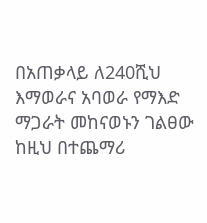በአጠቃላይ ለ240ሺህ እማወራና አባወራ የማእድ ማጋራት መከናወኑን ገልፀው ከዚህ በተጨማሪ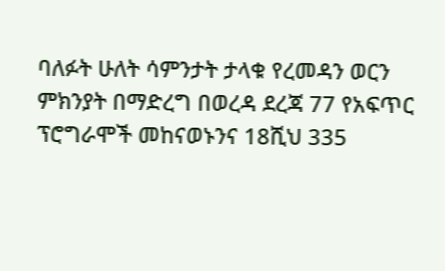ባለፉት ሁለት ሳምንታት ታላቁ የረመዳን ወርን ምክንያት በማድረግ በወረዳ ደረጃ 77 የአፍጥር ፕሮግራሞች መከናወኑንና 18ሺህ 335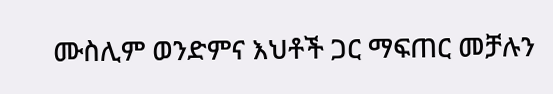ሙስሊም ወንድምና እህቶች ጋር ማፍጠር መቻሉን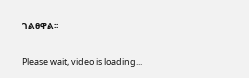ገልፀዋል፡፡

Please wait, video is loading...